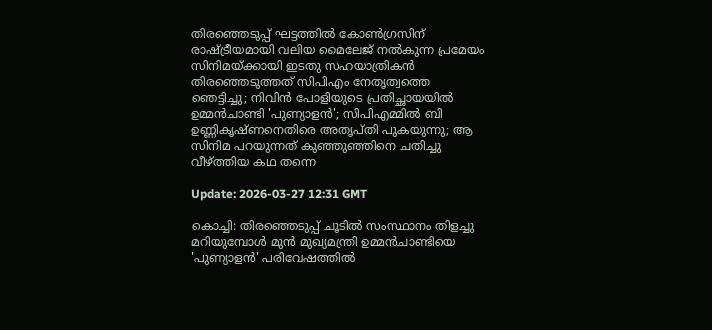തിരഞ്ഞെടുപ്പ് ഘട്ടത്തില്‍ കോണ്‍ഗ്രസിന് രാഷ്ട്രീയമായി വലിയ മൈലേജ് നല്‍കുന്ന പ്രമേയം സിനിമയ്ക്കായി ഇടതു സഹയാത്രികന്‍ തിരഞ്ഞെടുത്തത് സിപിഎം നേതൃത്വത്തെ ഞെട്ടിച്ചു; നിവിന്‍ പോളിയുടെ പ്രതിച്ഛായയില്‍ ഉമ്മന്‍ചാണ്ടി 'പുണ്യാളന്‍'; സിപിഎമ്മില്‍ ബി ഉണ്ണികൃഷ്ണനെതിരെ അതൃപ്തി പുകയുന്നു; ആ സിനിമ പറയുന്നത് കുഞ്ഞുഞ്ഞിനെ ചതിച്ചു വീഴ്ത്തിയ കഥ തന്നെ

Update: 2026-03-27 12:31 GMT

കൊച്ചി: തിരഞ്ഞെടുപ്പ് ചൂടില്‍ സംസ്ഥാനം തിളച്ചു മറിയുമ്പോള്‍ മുന്‍ മുഖ്യമന്ത്രി ഉമ്മന്‍ചാണ്ടിയെ 'പുണ്യാളന്‍' പരിവേഷത്തില്‍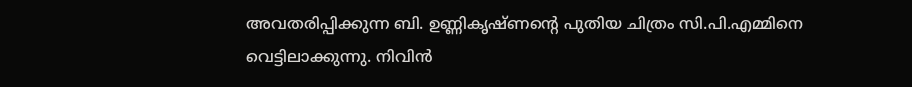അവതരിപ്പിക്കുന്ന ബി. ഉണ്ണികൃഷ്ണന്റെ പുതിയ ചിത്രം സി.പി.എമ്മിനെ വെട്ടിലാക്കുന്നു. നിവിന്‍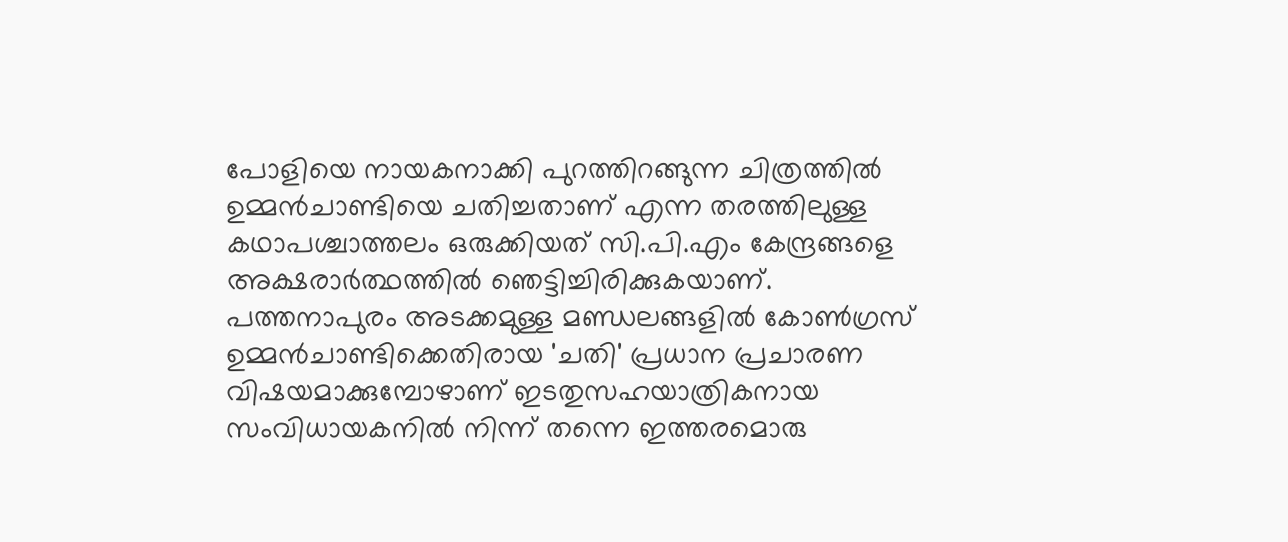പോളിയെ നായകനാക്കി പുറത്തിറങ്ങുന്ന ചിത്രത്തില്‍ ഉമ്മന്‍ചാണ്ടിയെ ചതിച്ചതാണ് എന്ന തരത്തിലുള്ള കഥാപശ്ചാത്തലം ഒരുക്കിയത് സി.പി.എം കേന്ദ്രങ്ങളെ അക്ഷരാര്‍ത്ഥത്തില്‍ ഞെട്ടിച്ചിരിക്കുകയാണ്. പത്തനാപുരം അടക്കമുള്ള മണ്ഡലങ്ങളില്‍ കോണ്‍ഗ്രസ് ഉമ്മന്‍ചാണ്ടിക്കെതിരായ 'ചതി' പ്രധാന പ്രചാരണ വിഷയമാക്കുമ്പോഴാണ് ഇടതുസഹയാത്രികനായ സംവിധായകനില്‍ നിന്ന് തന്നെ ഇത്തരമൊരു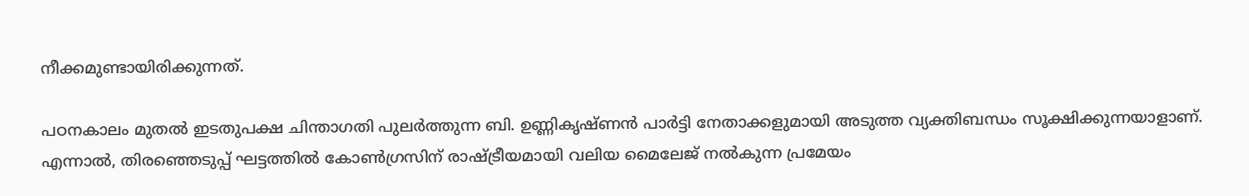നീക്കമുണ്ടായിരിക്കുന്നത്.

പഠനകാലം മുതല്‍ ഇടതുപക്ഷ ചിന്താഗതി പുലര്‍ത്തുന്ന ബി. ഉണ്ണികൃഷ്ണന്‍ പാര്‍ട്ടി നേതാക്കളുമായി അടുത്ത വ്യക്തിബന്ധം സൂക്ഷിക്കുന്നയാളാണ്. എന്നാല്‍, തിരഞ്ഞെടുപ്പ് ഘട്ടത്തില്‍ കോണ്‍ഗ്രസിന് രാഷ്ട്രീയമായി വലിയ മൈലേജ് നല്‍കുന്ന പ്രമേയം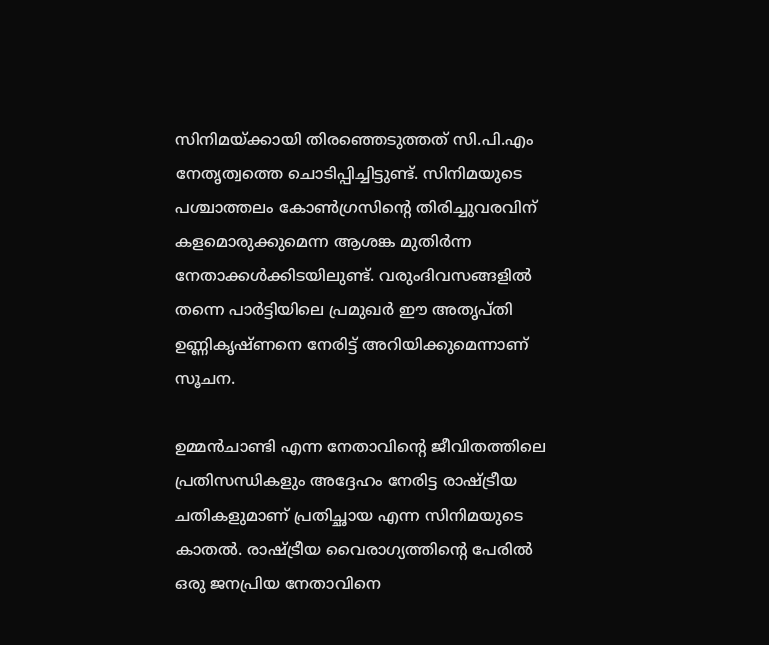സിനിമയ്ക്കായി തിരഞ്ഞെടുത്തത് സി.പി.എം നേതൃത്വത്തെ ചൊടിപ്പിച്ചിട്ടുണ്ട്. സിനിമയുടെ പശ്ചാത്തലം കോണ്‍ഗ്രസിന്റെ തിരിച്ചുവരവിന് കളമൊരുക്കുമെന്ന ആശങ്ക മുതിര്‍ന്ന നേതാക്കള്‍ക്കിടയിലുണ്ട്. വരുംദിവസങ്ങളില്‍ തന്നെ പാര്‍ട്ടിയിലെ പ്രമുഖര്‍ ഈ അതൃപ്തി ഉണ്ണികൃഷ്ണനെ നേരിട്ട് അറിയിക്കുമെന്നാണ് സൂചന.

ഉമ്മന്‍ചാണ്ടി എന്ന നേതാവിന്റെ ജീവിതത്തിലെ പ്രതിസന്ധികളും അദ്ദേഹം നേരിട്ട രാഷ്ട്രീയ ചതികളുമാണ് പ്രതിച്ഛായ എന്ന സിനിമയുടെ കാതല്‍. രാഷ്ട്രീയ വൈരാഗ്യത്തിന്റെ പേരില്‍ ഒരു ജനപ്രിയ നേതാവിനെ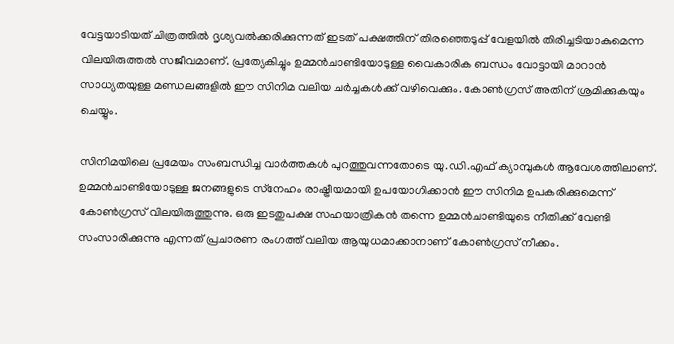വേട്ടയാടിയത് ചിത്രത്തില്‍ ദൃശ്യവല്‍ക്കരിക്കുന്നത് ഇടത് പക്ഷത്തിന് തിരഞ്ഞെടുപ്പ് വേളയില്‍ തിരിച്ചടിയാകുമെന്ന വിലയിരുത്തല്‍ സജീവമാണ്. പ്രത്യേകിച്ചും ഉമ്മന്‍ചാണ്ടിയോടുള്ള വൈകാരിക ബന്ധം വോട്ടായി മാറാന്‍ സാധ്യതയുള്ള മണ്ഡലങ്ങളില്‍ ഈ സിനിമ വലിയ ചര്‍ച്ചകള്‍ക്ക് വഴിവെക്കും. കോണ്‍ഗ്രസ് അതിന് ശ്രമിക്കുകയും ചെയ്യും.

സിനിമയിലെ പ്രമേയം സംബന്ധിച്ച വാര്‍ത്തകള്‍ പുറത്തുവന്നതോടെ യു.ഡി.എഫ് ക്യാമ്പുകള്‍ ആവേശത്തിലാണ്. ഉമ്മന്‍ചാണ്ടിയോടുള്ള ജനങ്ങളുടെ സ്‌നേഹം രാഷ്ട്രീയമായി ഉപയോഗിക്കാന്‍ ഈ സിനിമ ഉപകരിക്കുമെന്ന് കോണ്‍ഗ്രസ് വിലയിരുത്തുന്നു. ഒരു ഇടതുപക്ഷ സഹയാത്രികന്‍ തന്നെ ഉമ്മന്‍ചാണ്ടിയുടെ നീതിക്ക് വേണ്ടി സംസാരിക്കുന്നു എന്നത് പ്രചാരണ രംഗത്ത് വലിയ ആയുധമാക്കാനാണ് കോണ്‍ഗ്രസ് നീക്കം.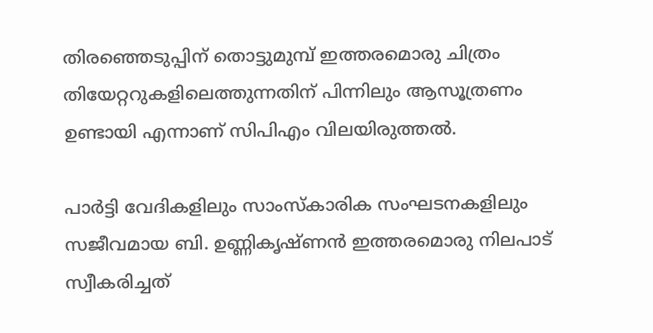തിരഞ്ഞെടുപ്പിന് തൊട്ടുമുമ്പ് ഇത്തരമൊരു ചിത്രം തിയേറ്ററുകളിലെത്തുന്നതിന് പിന്നിലും ആസൂത്രണം ഉണ്ടായി എന്നാണ് സിപിഎം വിലയിരുത്തല്‍.

പാര്‍ട്ടി വേദികളിലും സാംസ്‌കാരിക സംഘടനകളിലും സജീവമായ ബി. ഉണ്ണികൃഷ്ണന്‍ ഇത്തരമൊരു നിലപാട് സ്വീകരിച്ചത്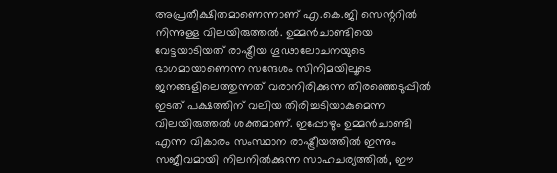അപ്രതീക്ഷിതമാണെന്നാണ് എ.കെ.ജി സെന്ററില്‍ നിന്നുള്ള വിലയിരുത്തല്‍. ഉമ്മന്‍ചാണ്ടിയെ വേട്ടയാടിയത് രാഷ്ട്രീയ ഗൂഢാലോചനയുടെ ഭാഗമായാണെന്ന സന്ദേശം സിനിമയിലൂടെ ജനങ്ങളിലെത്തുന്നത് വരാനിരിക്കുന്ന തിരഞ്ഞെടുപ്പില്‍ ഇടത് പക്ഷത്തിന് വലിയ തിരിച്ചടിയാകുമെന്ന വിലയിരുത്തല്‍ ശക്തമാണ്. ഇപ്പോഴും ഉമ്മന്‍ചാണ്ടി എന്ന വികാരം സംസ്ഥാന രാഷ്ട്രീയത്തില്‍ ഇന്നും സജീവമായി നിലനില്‍ക്കുന്ന സാഹചര്യത്തില്‍, ഈ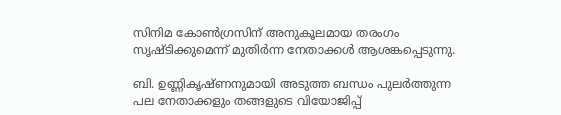സിനിമ കോണ്‍ഗ്രസിന് അനുകൂലമായ തരംഗം സൃഷ്ടിക്കുമെന്ന് മുതിര്‍ന്ന നേതാക്കള്‍ ആശങ്കപ്പെടുന്നു.

ബി. ഉണ്ണികൃഷ്ണനുമായി അടുത്ത ബന്ധം പുലര്‍ത്തുന്ന പല നേതാക്കളും തങ്ങളുടെ വിയോജിപ്പ്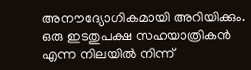അനൗദ്യോഗികമായി അറിയിക്കും. ഒരു ഇടതുപക്ഷ സഹയാത്രികന്‍ എന്ന നിലയില്‍ നിന്ന്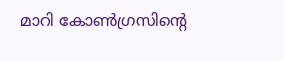മാറി കോണ്‍ഗ്രസിന്റെ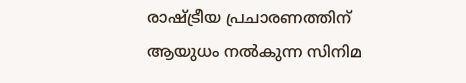രാഷ്ട്രീയ പ്രചാരണത്തിന് ആയുധം നല്‍കുന്ന സിനിമ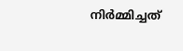നിര്‍മ്മിച്ചത്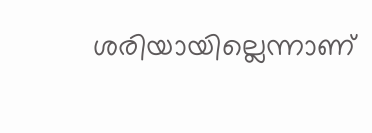ശരിയായില്ലെന്നാണ്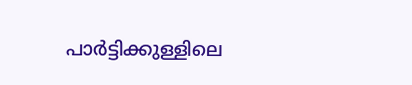പാര്‍ട്ടിക്കുള്ളിലെ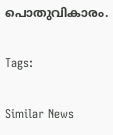പൊതുവികാരം.

Tags:

Similar News